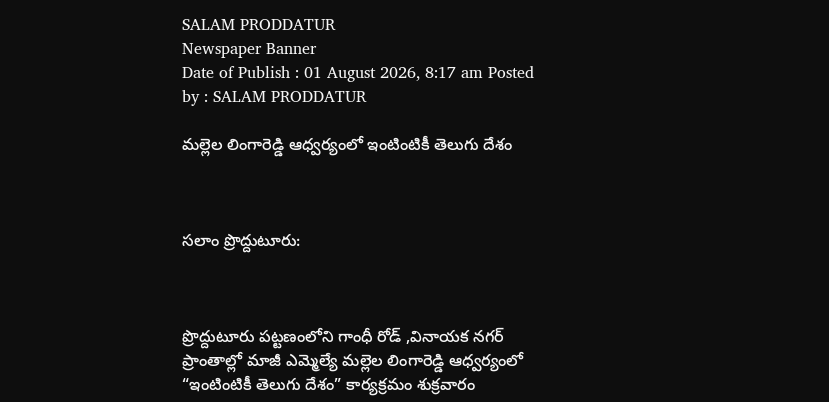SALAM PRODDATUR
Newspaper Banner
Date of Publish : 01 August 2026, 8:17 am Posted by : SALAM PRODDATUR

మల్లెల లింగారెడ్డి ఆధ్వర్యంలో ఇంటింటికీ తెలుగు దేశం



సలాం ప్రొద్దుటూరు:



ప్రొద్దుటూరు పట్టణంలోని గాంధీ రోడ్ ,వినాయక నగర్ ప్రాంతాల్లో మాజీ ఎమ్మెల్యే మల్లెల లింగారెడ్డి ఆధ్వర్యంలో “ఇంటింటికీ తెలుగు దేశం” కార్యక్రమం శుక్రవారం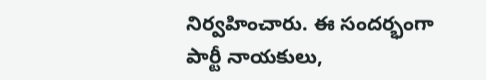నిర్వహించారు. ఈ సందర్భంగా పార్టీ నాయకులు,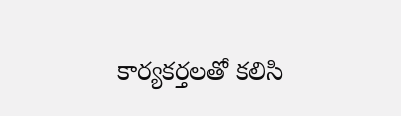కార్యకర్తలతో కలిసి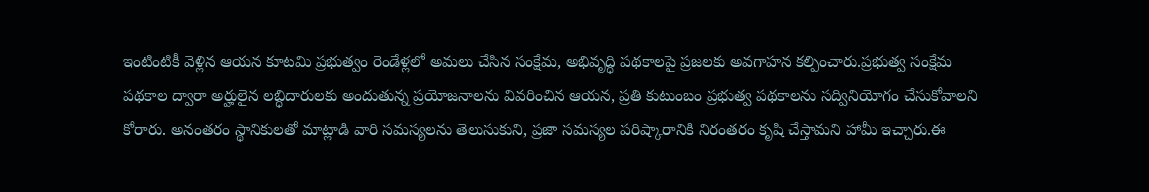ఇంటింటికీ వెళ్లిన ఆయన కూటమి ప్రభుత్వం రెండేళ్లలో అమలు చేసిన సంక్షేమ, అభివృద్ధి పథకాలపై ప్రజలకు అవగాహన కల్పించారు.ప్రభుత్వ సంక్షేమ పథకాల ద్వారా అర్హులైన లబ్ధిదారులకు అందుతున్న ప్రయోజనాలను వివరించిన ఆయన, ప్రతి కుటుంబం ప్రభుత్వ పథకాలను సద్వినియోగం చేసుకోవాలని కోరారు. అనంతరం స్థానికులతో మాట్లాడి వారి సమస్యలను తెలుసుకుని, ప్రజా సమస్యల పరిష్కారానికి నిరంతరం కృషి చేస్తామని హామీ ఇచ్చారు.ఈ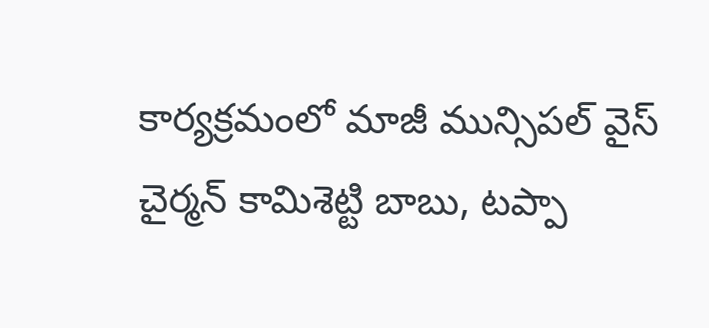కార్యక్రమంలో మాజీ మున్సిపల్ వైస్ చైర్మన్ కామిశెట్టి బాబు, టప్పా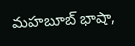మహబూబ్ భాషా,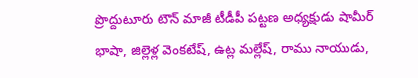ప్రొద్దుటూరు టౌన్ మాజీ టీడీపీ పట్టణ అధ్యక్షుడు షామీర్ భాషా, జిల్లెళ్ల వెంకటేష్, ఉట్ల మల్లేష్, రాము నాయుడు,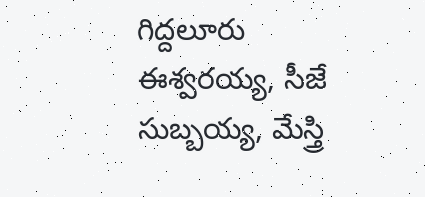గిద్దలూరు ఈశ్వరయ్య, సీజే సుబ్బయ్య, మేస్త్రి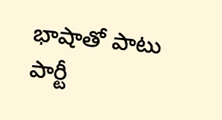భాషాతో పాటు పార్టీ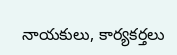నాయకులు, కార్యకర్తలు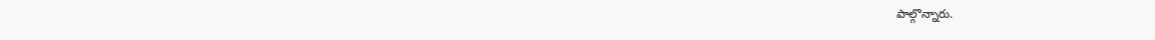పాల్గొన్నారు.